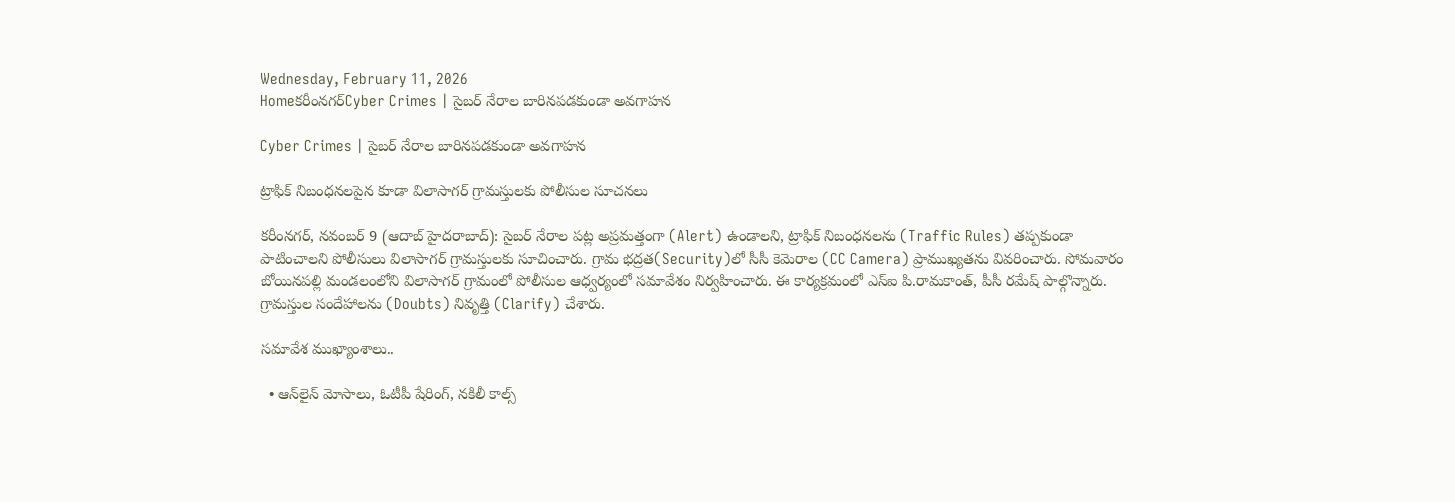Wednesday, February 11, 2026
Homeకరీంనగర్Cyber Crimes | సైబర్ నేరాల బారినపడకుండా అవగాహన

Cyber Crimes | సైబర్ నేరాల బారినపడకుండా అవగాహన

ట్రాఫిక్ నిబంధనలపైన కూడా విలాసాగర్ గ్రామస్తులకు పోలీసుల సూచనలు

కరీంనగర్, నవంబర్ 9 (ఆదాబ్ హైదరాబాద్): సైబర్ నేరాల పట్ల అప్రమత్తంగా (Alert) ఉండాలని, ట్రాఫిక్ నిబంధనలను (Traffic Rules) తప్పకుండా పాటించాలని పోలీసులు విలాసాగర్ గ్రామస్తులకు సూచించారు. గ్రామ భద్రత(Security)లో సీసీ కెమెరాల (CC Camera) ప్రాముఖ్యతను వివరించారు. సోమవారం బోయినపల్లి మండలంలోని విలాసాగర్ గ్రామంలో పోలీసుల ఆధ్వర్యంలో సమావేశం నిర్వహించారు. ఈ కార్యక్రమంలో ఎస్ఐ పి.రామకాంత్, పీసీ రమేష్ పాల్గొన్నారు. గ్రామస్తుల సందేహాలను (Doubts) నివృత్తి (Clarify) చేశారు.

సమావేశ ముఖ్యాంశాలు..

  • ఆన్‌లైన్ మోసాలు, ఓటీపీ షేరింగ్, నకిలీ కాల్స్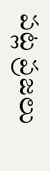పట్ల ప్రజలు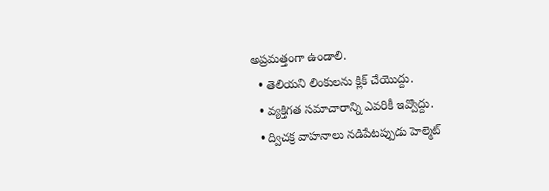అప్రమత్తంగా ఉండాలి.
  • తెలియని లింకులను క్లిక్ చేయొద్దు.
  • వ్యక్తిగత సమాచారాన్ని ఎవరికీ ఇవ్వొద్దు.
  • ద్విచక్ర వాహనాలు నడిపేటప్పుడు హెల్మెట్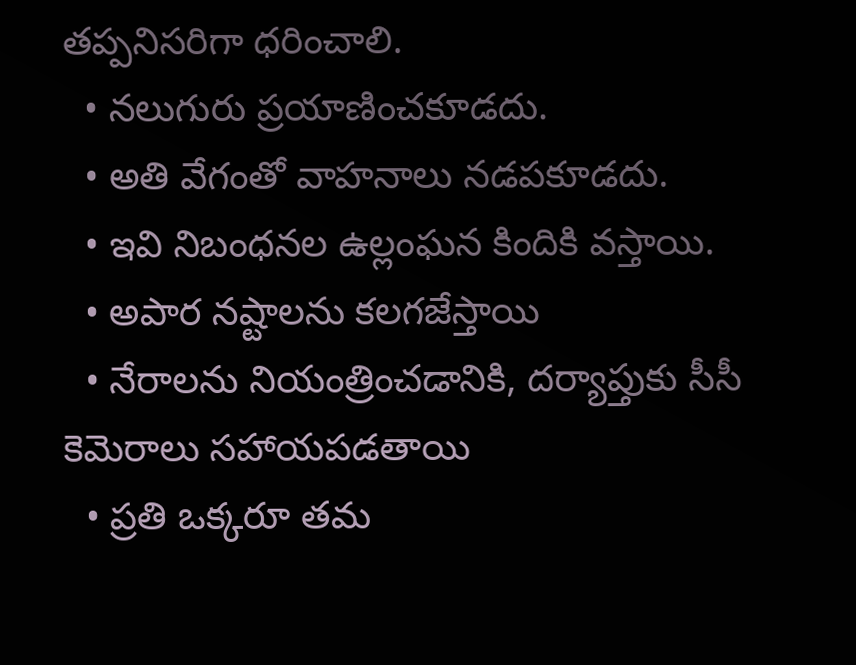తప్పనిసరిగా ధరించాలి.
  • నలుగురు ప్రయాణించకూడదు.
  • అతి వేగంతో వాహనాలు నడపకూడదు.
  • ఇవి నిబంధనల ఉల్లంఘన కిందికి వస్తాయి.
  • అపార నష్టాలను కలగజేస్తాయి
  • నేరాలను నియంత్రించడానికి, దర్యాప్తుకు సీసీ కెమెరాలు సహాయపడతాయి
  • ప్రతి ఒక్కరూ తమ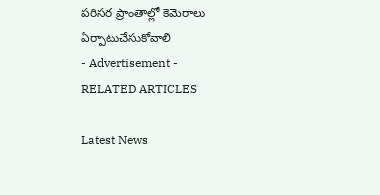పరిసర ప్రాంతాల్లో కెమెరాలు ఏర్పాటుచేసుకోవాలి
- Advertisement -
RELATED ARTICLES

Latest News